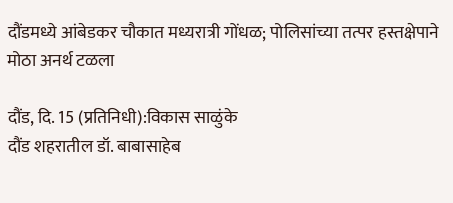दौंडमध्ये आंबेडकर चौकात मध्यरात्री गोंधळ; पोलिसांच्या तत्पर हस्तक्षेपाने मोठा अनर्थ टळला

दौंड, दि. 15 (प्रतिनिधी):विकास साळुंके
दौंड शहरातील डॉ. बाबासाहेब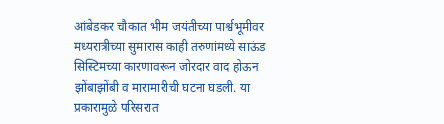आंबेडकर चौकात भीम जयंतीच्या पार्श्वभूमीवर मध्यरात्रीच्या सुमारास काही तरुणांमध्ये साऊंड सिस्टिमच्या कारणावरून जोरदार वाद होऊन झोंबाझोंबी व मारामारीची घटना घडली. या प्रकारामुळे परिसरात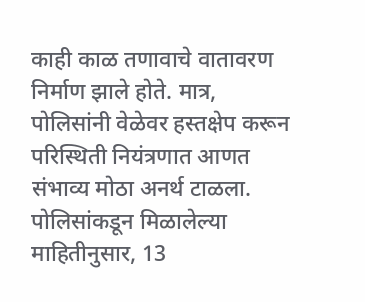काही काळ तणावाचे वातावरण निर्माण झाले होते. मात्र, पोलिसांनी वेळेवर हस्तक्षेप करून परिस्थिती नियंत्रणात आणत संभाव्य मोठा अनर्थ टाळला.
पोलिसांकडून मिळालेल्या माहितीनुसार, 13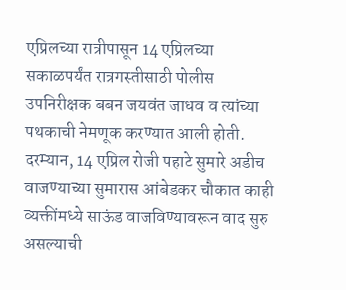एप्रिलच्या रात्रीपासून 14 एप्रिलच्या सकाळपर्यंत रात्रगस्तीसाठी पोलीस उपनिरीक्षक बबन जयवंत जाधव व त्यांच्या पथकाची नेमणूक करण्यात आली होती. दरम्यान, 14 एप्रिल रोजी पहाटे सुमारे अडीच वाजण्याच्या सुमारास आंबेडकर चौकात काही व्यक्तींमध्ये साऊंड वाजविण्यावरून वाद सुरु असल्याची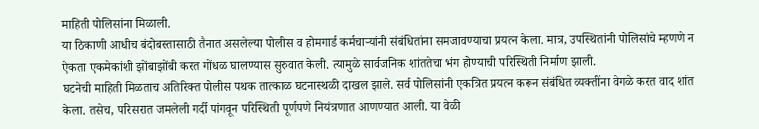माहिती पोलिसांना मिळाली.
या ठिकाणी आधीच बंदोबस्तासाठी तैनात असलेल्या पोलीस व होमगार्ड कर्मचाऱ्यांनी संबंधितांना समजावण्याचा प्रयत्न केला. मात्र, उपस्थितांनी पोलिसांचे म्हणणे न ऐकता एकमेकांशी झोंबाझोंबी करत गोंधळ घालण्यास सुरुवात केली. त्यामुळे सार्वजनिक शांततेचा भंग होण्याची परिस्थिती निर्माण झाली.
घटनेची माहिती मिळताच अतिरिक्त पोलीस पथक तात्काळ घटनास्थळी दाखल झाले. सर्व पोलिसांनी एकत्रित प्रयत्न करून संबंधित व्यक्तींना वेगळे करत वाद शांत केला. तसेच, परिसरात जमलेली गर्दी पांगवून परिस्थिती पूर्णपणे नियंत्रणात आणण्यात आली. या वेळी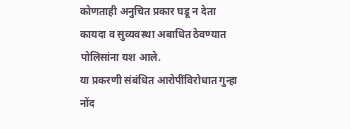कोणताही अनुचित प्रकार घडू न देता कायदा व सुव्यवस्था अबाधित ठेवण्यात पोलिसांना यश आले.
या प्रकरणी संबंधित आरोपींविरोधात गुन्हा नोंद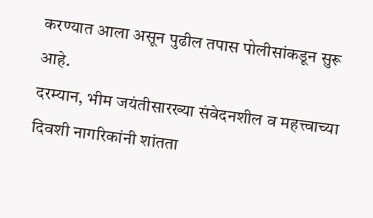करण्यात आला असून पुढील तपास पोलीसांकडून सुरू आहे.
दरम्यान, भीम जयंतीसारख्या संवेदनशील व महत्त्वाच्या दिवशी नागरिकांनी शांतता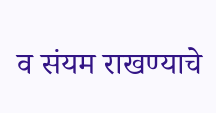व संयम राखण्याचे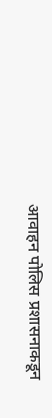आवाहन पोलिस प्रशासनाकडून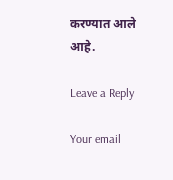करण्यात आले आहे.

Leave a Reply

Your email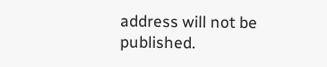address will not be published.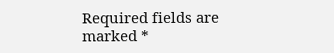Required fields are marked *